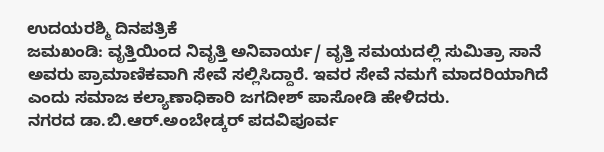ಉದಯರಶ್ಮಿ ದಿನಪತ್ರಿಕೆ
ಜಮಖಂಡಿ: ವೃತ್ತಿಯಿಂದ ನಿವೃತ್ತಿ ಅನಿವಾರ್ಯ/ ವೃತ್ತಿ ಸಮಯದಲ್ಲಿ ಸುಮಿತ್ರಾ ಸಾನೆ ಅವರು ಪ್ರಾಮಾಣಿಕವಾಗಿ ಸೇವೆ ಸಲ್ಲಿಸಿದ್ದಾರೆ. ಇವರ ಸೇವೆ ನಮಗೆ ಮಾದರಿಯಾಗಿದೆ ಎಂದು ಸಮಾಜ ಕಲ್ಯಾಣಾಧಿಕಾರಿ ಜಗದೀಶ್ ಪಾಸೋಡಿ ಹೇಳಿದರು.
ನಗರದ ಡಾ.ಬಿ.ಆರ್.ಅಂಬೇಡ್ಕರ್ ಪದವಿಪೂರ್ವ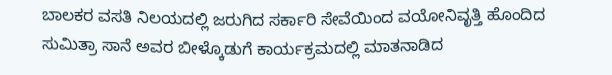ಬಾಲಕರ ವಸತಿ ನಿಲಯದಲ್ಲಿ ಜರುಗಿದ ಸರ್ಕಾರಿ ಸೇವೆಯಿಂದ ವಯೋನಿವೃತ್ತಿ ಹೊಂದಿದ ಸುಮಿತ್ರಾ ಸಾನೆ ಅವರ ಬೀಳ್ಕೊಡುಗೆ ಕಾರ್ಯಕ್ರಮದಲ್ಲಿ ಮಾತನಾಡಿದ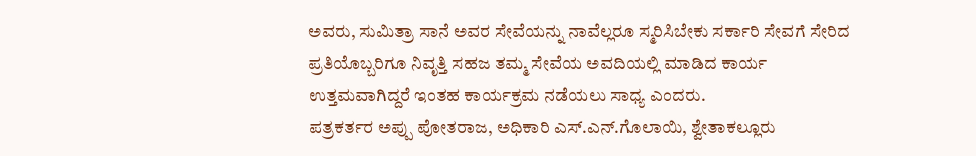ಅವರು, ಸುಮಿತ್ರಾ ಸಾನೆ ಅವರ ಸೇವೆಯನ್ನು ನಾವೆಲ್ಲರೂ ಸ್ಮರಿಸಿಬೇಕು ಸರ್ಕಾರಿ ಸೇವಗೆ ಸೇರಿದ ಪ್ರತಿಯೊಬ್ಬರಿಗೂ ನಿವೃತ್ತಿ ಸಹಜ ತಮ್ಮ ಸೇವೆಯ ಅವದಿಯಲ್ಲಿ ಮಾಡಿದ ಕಾರ್ಯ ಉತ್ತಮವಾಗಿದ್ದರೆ ಇಂತಹ ಕಾರ್ಯಕ್ರಮ ನಡೆಯಲು ಸಾಧ್ಯ ಎಂದರು.
ಪತ್ರಕರ್ತರ ಅಪ್ಪು ಪೋತರಾಜ, ಅಧಿಕಾರಿ ಎಸ್.ಎನ್.ಗೊಲಾಯಿ, ಶ್ವೇತಾಕಲ್ಲೂರು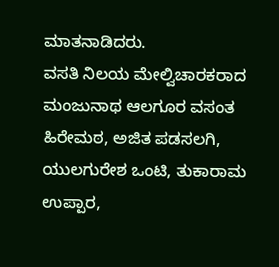ಮಾತನಾಡಿದರು.
ವಸತಿ ನಿಲಯ ಮೇಲ್ವಿಚಾರಕರಾದ ಮಂಜುನಾಥ ಆಲಗೂರ ವಸಂತ ಹಿರೇಮಠ, ಅಜಿತ ಪಡಸಲಗಿ, ಯುಲಗುರೇಶ ಒಂಟಿ, ತುಕಾರಾಮ ಉಪ್ಪಾರ,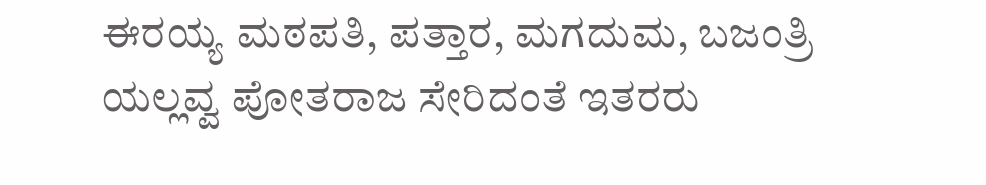ಈರಯ್ಯ ಮಠಪತಿ, ಪತ್ತಾರ, ಮಗದುಮ, ಬಜಂತ್ರಿ ಯಲ್ಲವ್ವ ಪೋತರಾಜ ಸೇರಿದಂತೆ ಇತರರು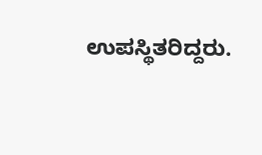ಉಪಸ್ಥಿತರಿದ್ದರು.